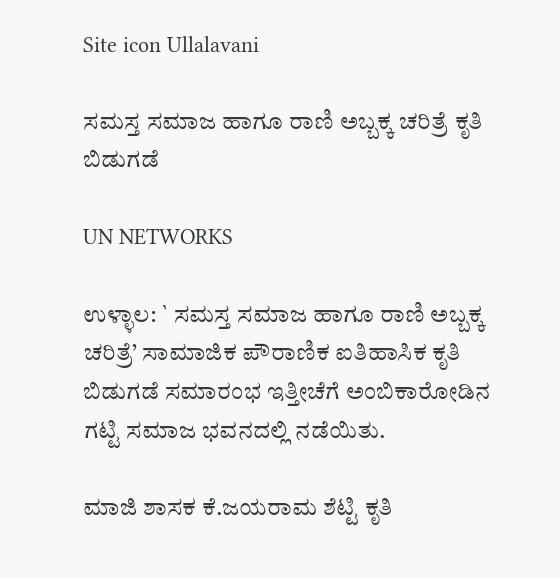Site icon Ullalavani

ಸಮಸ್ತ ಸಮಾಜ ಹಾಗೂ ರಾಣಿ ಅಬ್ಬಕ್ಕ ಚರಿತ್ರೆ ಕೃತಿ ಬಿಡುಗಡೆ

UN NETWORKS

ಉಳ್ಳಾಲ: ` ಸಮಸ್ತ ಸಮಾಜ ಹಾಗೂ ರಾಣಿ ಅಬ್ಬಕ್ಕ ಚರಿತ್ರೆ’ ಸಾಮಾಜಿಕ ಪೌರಾಣಿಕ ಐತಿಹಾಸಿಕ ಕೃತಿ ಬಿಡುಗಡೆ ಸಮಾರಂಭ ಇತ್ತೀಚೆಗೆ ಅಂಬಿಕಾರೋಡಿನ ಗಟ್ಟಿ ಸಮಾಜ ಭವನದಲ್ಲಿ ನಡೆಯಿತು.

ಮಾಜಿ ಶಾಸಕ ಕೆ.ಜಯರಾಮ ಶೆಟ್ಟಿ ಕೃತಿ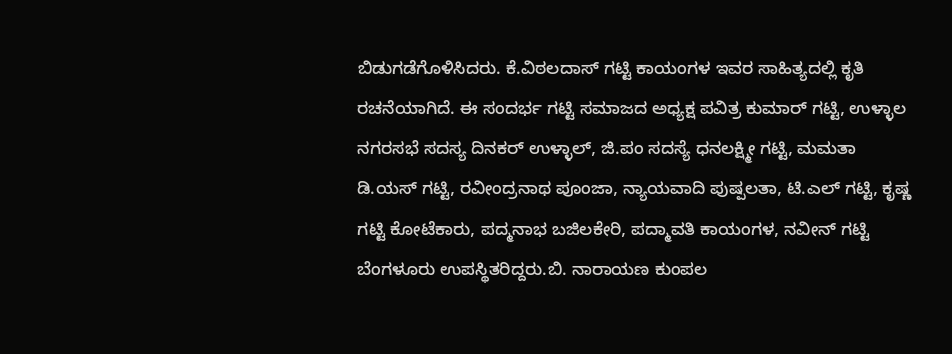ಬಿಡುಗಡೆಗೊಳಿಸಿದರು. ಕೆ.ವಿಠಲದಾಸ್ ಗಟ್ಟಿ ಕಾಯಂಗಳ ಇವರ ಸಾಹಿತ್ಯದಲ್ಲಿ ಕೃತಿ ರಚನೆಯಾಗಿದೆ. ಈ ಸಂದರ್ಭ ಗಟ್ಟಿ ಸಮಾಜದ ಅಧ್ಯಕ್ಷ ಪವಿತ್ರ ಕುಮಾರ್ ಗಟ್ಟಿ, ಉಳ್ಳಾಲ ನಗರಸಭೆ ಸದಸ್ಯ ದಿನಕರ್ ಉಳ್ಳಾಲ್, ಜಿ.ಪಂ ಸದಸ್ಯೆ ಧನಲಕ್ಷ್ಮೀ ಗಟ್ಟಿ, ಮಮತಾ ಡಿ.ಯಸ್ ಗಟ್ಟಿ, ರವೀಂದ್ರನಾಥ ಪೂಂಜಾ, ನ್ಯಾಯವಾದಿ ಪುಷ್ಪಲತಾ, ಟಿ.ಎಲ್ ಗಟ್ಟಿ, ಕೃಷ್ಣ ಗಟ್ಟಿ ಕೋಟೆಕಾರು, ಪದ್ಮನಾಭ ಬಜಿಲಕೇರಿ, ಪದ್ಮಾವತಿ ಕಾಯಂಗಳ, ನವೀನ್ ಗಟ್ಟಿ ಬೆಂಗಳೂರು ಉಪಸ್ಥಿತರಿದ್ದರು.ಬಿ. ನಾರಾಯಣ ಕುಂಪಲ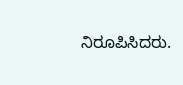ನಿರೂಪಿಸಿದರು.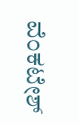ವೆಂಕಟೇಶ್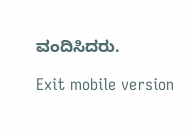ವಂದಿಸಿದರು.

Exit mobile version